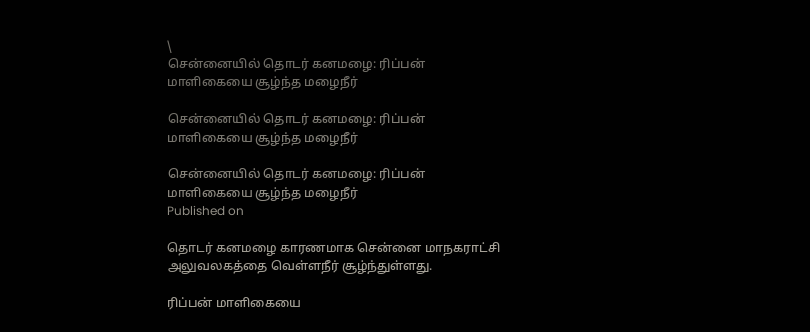\
சென்னையில் தொடர் கனமழை: ரிப்பன் மாளிகையை சூழ்ந்த மழைநீர்

சென்னையில் தொடர் கனமழை: ரிப்பன் மாளிகையை சூழ்ந்த மழைநீர்

சென்னையில் தொடர் கனமழை: ரிப்பன் மாளிகையை சூழ்ந்த மழைநீர்
Published on

தொடர் கனமழை காரணமாக சென்னை மாநகராட்சி அலுவலகத்தை வெள்ளநீர் சூழ்ந்துள்ளது.

ரிப்பன் மாளிகையை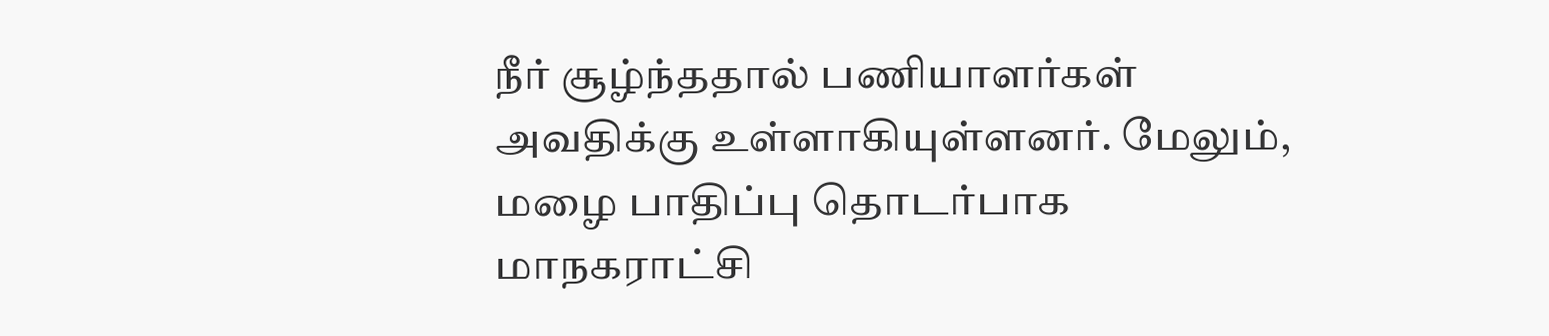நீர் சூழ்ந்ததால் பணியாளர்கள் அவதிக்கு உள்ளாகியுள்ளனர். மேலும், மழை பாதிப்பு தொடர்பாக மாநகராட்சி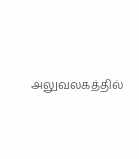அலுவலகத்தில்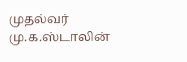முதல்வர் மு.க.ஸ்டாலின்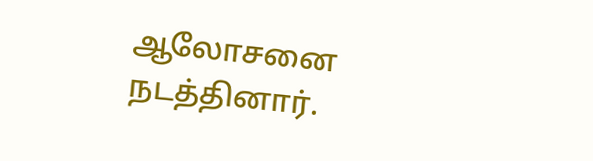ஆலோசனை நடத்தினார்.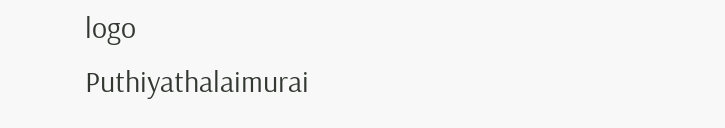logo
Puthiyathalaimurai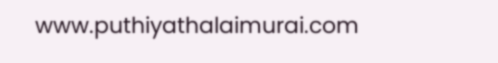www.puthiyathalaimurai.com